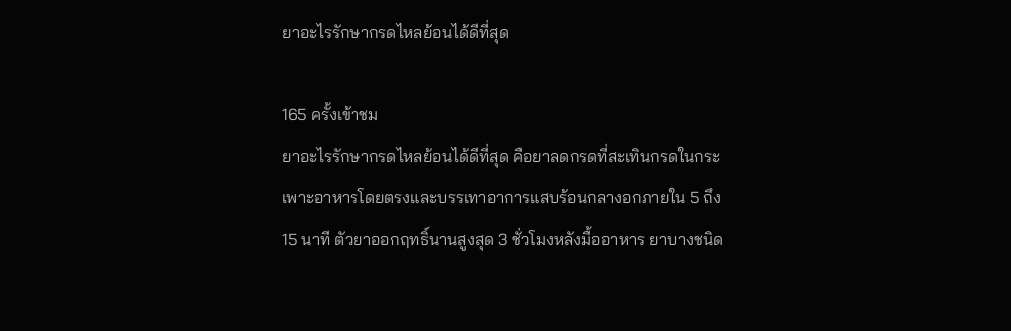ยาอะไรรักษากรดไหลย้อนได้ดีที่สุด

165 ครั้งเข้าชม
ยาอะไรรักษากรดไหลย้อนได้ดีที่สุด คือยาลดกรดที่สะเทินกรดในกระเพาะอาหารโดยตรงและบรรเทาอาการแสบร้อนกลางอกภายใน 5 ถึง 15 นาที ตัวยาออกฤทธิ์นานสูงสุด 3 ชั่วโมงหลังมื้ออาหาร ยาบางชนิด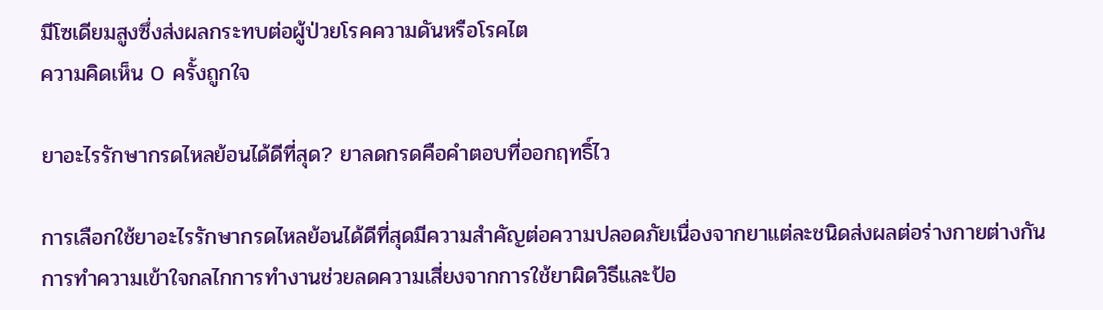มีโซเดียมสูงซึ่งส่งผลกระทบต่อผู้ป่วยโรคความดันหรือโรคไต
ความคิดเห็น 0 ครั้งถูกใจ

ยาอะไรรักษากรดไหลย้อนได้ดีที่สุด? ยาลดกรดคือคำตอบที่ออกฤทธิ์ไว

การเลือกใช้ยาอะไรรักษากรดไหลย้อนได้ดีที่สุดมีความสำคัญต่อความปลอดภัยเนื่องจากยาแต่ละชนิดส่งผลต่อร่างกายต่างกัน การทำความเข้าใจกลไกการทำงานช่วยลดความเสี่ยงจากการใช้ยาผิดวิธีและป้อ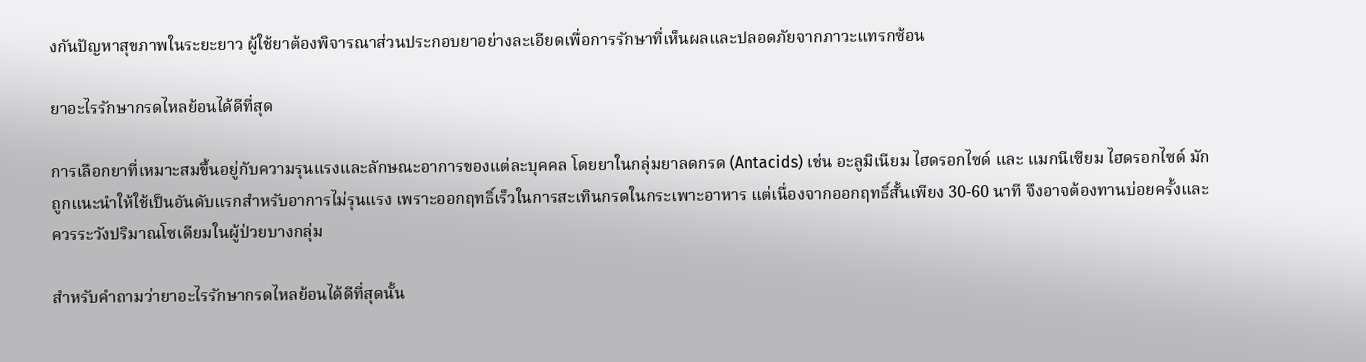งกันปัญหาสุขภาพในระยะยาว ผู้ใช้ยาต้องพิจารณาส่วนประกอบยาอย่างละเอียดเพื่อการรักษาที่เห็นผลและปลอดภัยจากภาวะแทรกซ้อน

ยาอะไรรักษากรดไหลย้อนได้ดีที่สุด

การเลือกยาที่เหมาะสมขึ้นอยู่กับความรุนแรงและลักษณะอาการของแต่ละบุคคล โดยยาในกลุ่มยาลดกรด (Antacids) เช่น อะลูมิเนียม ไฮดรอกไซด์ และ แมกนีเซียม ไฮดรอกไซด์ มักถูกแนะนำให้ใช้เป็นอันดับแรกสำหรับอาการไม่รุนแรง เพราะออกฤทธิ์เร็วในการสะเทินกรดในกระเพาะอาหาร แต่เนื่องจากออกฤทธิ์สั้นเพียง 30-60 นาที จึงอาจต้องทานบ่อยครั้งและควรระวังปริมาณโซเดียมในผู้ป่วยบางกลุ่ม

สำหรับคำถามว่ายาอะไรรักษากรดไหลย้อนได้ดีที่สุดนั้น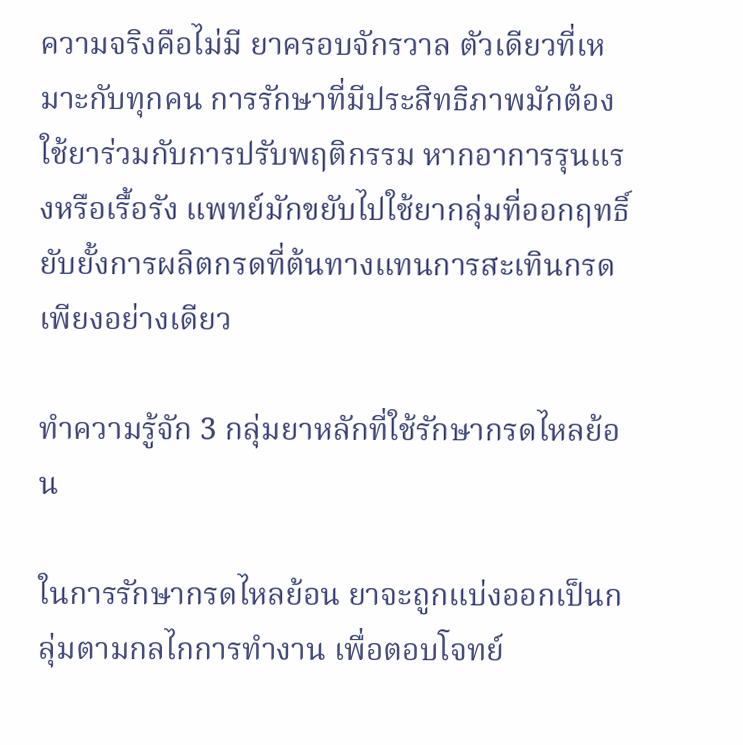ความจริงคือไม่มี ยาครอบจักรวาล ตัวเดียวที่เหมาะกับทุกคน การรักษาที่มีประสิทธิภาพมักต้องใช้ยาร่วมกับการปรับพฤติกรรม หากอาการรุนแรงหรือเรื้อรัง แพทย์มักขยับไปใช้ยากลุ่มที่ออกฤทธิ์ยับยั้งการผลิตกรดที่ต้นทางแทนการสะเทินกรดเพียงอย่างเดียว

ทำความรู้จัก 3 กลุ่มยาหลักที่ใช้รักษากรดไหลย้อน

ในการรักษากรดไหลย้อน ยาจะถูกแบ่งออกเป็นกลุ่มตามกลไกการทำงาน เพื่อตอบโจทย์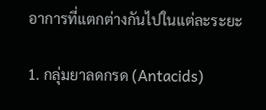อาการที่แตกต่างกันไปในแต่ละระยะ

1. กลุ่มยาลดกรด (Antacids)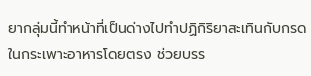ยากลุ่มนี้ทำหน้าที่เป็นด่างไปทำปฏิกิริยาสะเทินกับกรดในกระเพาะอาหารโดยตรง ช่วยบรร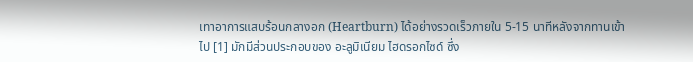เทาอาการแสบร้อนกลางอก (Heartburn) ได้อย่างรวดเร็วภายใน 5-15 นาทีหลังจากทานเข้าไป [1] มักมีส่วนประกอบของ อะลูมิเนียม ไฮดรอกไซด์ ซึ่ง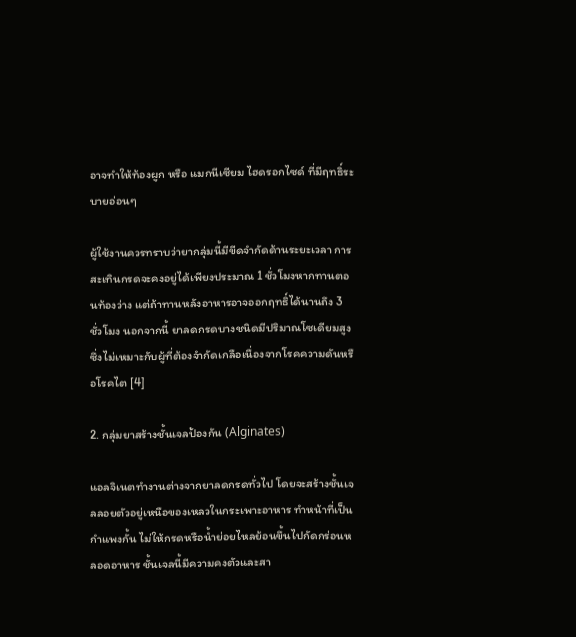อาจทำให้ท้องผูก หรือ แมกนีเซียม ไฮดรอกไซด์ ที่มีฤทธิ์ระบายอ่อนๆ

ผู้ใช้งานควรทราบว่ายากลุ่มนี้มีขีดจำกัดด้านระยะเวลา การสะเทินกรดจะคงอยู่ได้เพียงประมาณ 1 ชั่วโมงหากทานตอนท้องว่าง แต่ถ้าทานหลังอาหารอาจออกฤทธิ์ได้นานถึง 3 ชั่วโมง นอกจากนี้ ยาลดกรดบางชนิดมีปริมาณโซเดียมสูง ซึ่งไม่เหมาะกับผู้ที่ต้องจำกัดเกลือเนื่องจากโรคความดันหรือโรคไต [4]

2. กลุ่มยาสร้างชั้นเจลป้องกัน (Alginates)

แอลจิเนตทำงานต่างจากยาลดกรดทั่วไป โดยจะสร้างชั้นเจลลอยตัวอยู่เหนือของเหลวในกระเพาะอาหาร ทำหน้าที่เป็น กำแพงกั้น ไม่ให้กรดหรือน้ำย่อยไหลย้อนขึ้นไปกัดกร่อนหลอดอาหาร ชั้นเจลนี้มีความคงตัวและสา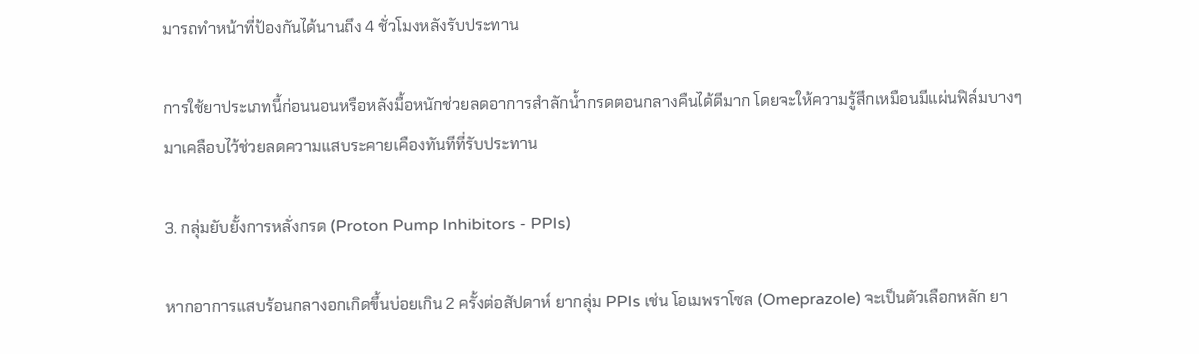มารถทำหน้าที่ป้องกันได้นานถึง 4 ชั่วโมงหลังรับประทาน

การใช้ยาประเภทนี้ก่อนนอนหรือหลังมื้อหนักช่วยลดอาการสำลักน้ำกรดตอนกลางคืนได้ดีมาก โดยจะให้ความรู้สึกเหมือนมีแผ่นฟิล์มบางๆ มาเคลือบไว้ช่วยลดความแสบระคายเคืองทันทีที่รับประทาน

3. กลุ่มยับยั้งการหลั่งกรด (Proton Pump Inhibitors - PPIs)

หากอาการแสบร้อนกลางอกเกิดขึ้นบ่อยเกิน 2 ครั้งต่อสัปดาห์ ยากลุ่ม PPIs เช่น โอเมพราโซล (Omeprazole) จะเป็นตัวเลือกหลัก ยา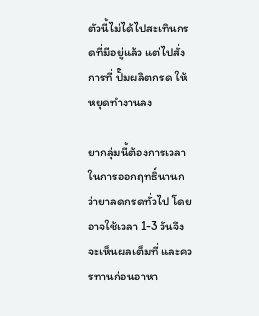ตัวนี้ไม่ได้ไปสะเทินกรดที่มีอยู่แล้ว แต่ไปสั่งการที่ ปั๊มผลิตกรด ให้หยุดทำงานลง

ยากลุ่มนี้ต้องการเวลาในการออกฤทธิ์นานกว่ายาลดกรดทั่วไป โดยอาจใช้เวลา 1-3 วันจึงจะเห็นผลเต็มที่ และควรทานก่อนอาหา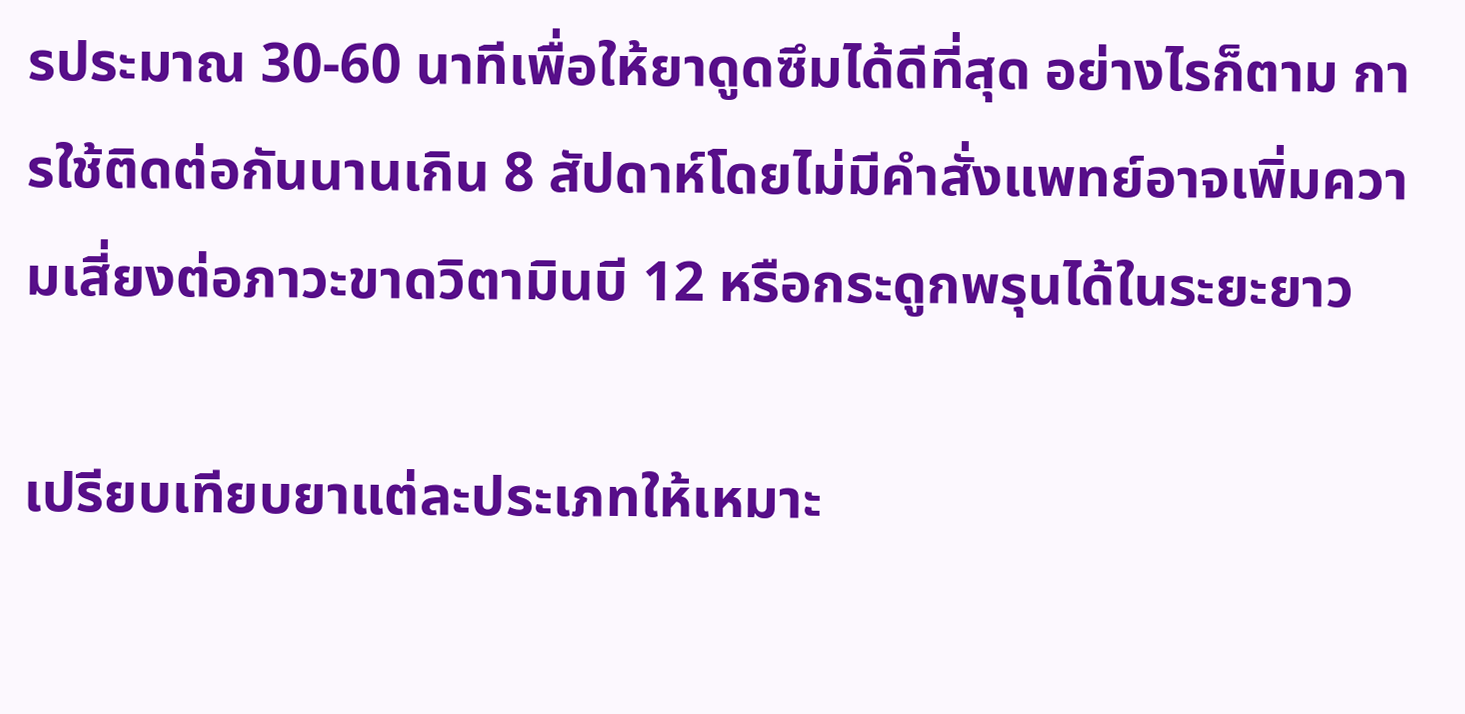รประมาณ 30-60 นาทีเพื่อให้ยาดูดซึมได้ดีที่สุด อย่างไรก็ตาม การใช้ติดต่อกันนานเกิน 8 สัปดาห์โดยไม่มีคำสั่งแพทย์อาจเพิ่มความเสี่ยงต่อภาวะขาดวิตามินบี 12 หรือกระดูกพรุนได้ในระยะยาว

เปรียบเทียบยาแต่ละประเภทให้เหมาะ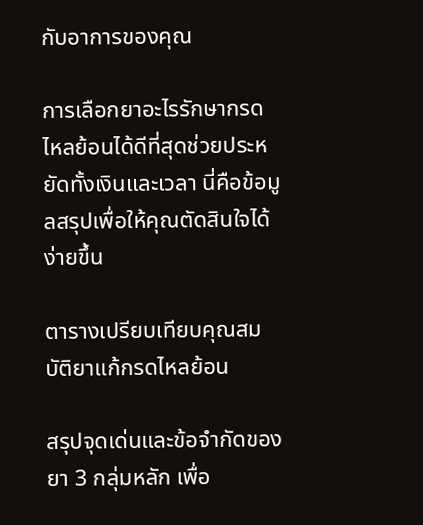กับอาการของคุณ

การเลือกยาอะไรรักษากรดไหลย้อนได้ดีที่สุดช่วยประหยัดทั้งเงินและเวลา นี่คือข้อมูลสรุปเพื่อให้คุณตัดสินใจได้ง่ายขึ้น

ตารางเปรียบเทียบคุณสมบัติยาแก้กรดไหลย้อน

สรุปจุดเด่นและข้อจำกัดของยา 3 กลุ่มหลัก เพื่อ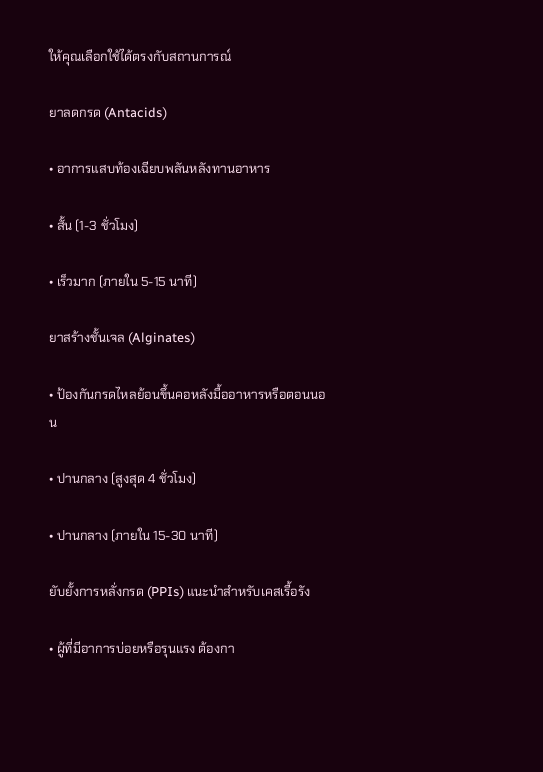ให้คุณเลือกใช้ได้ตรงกับสถานการณ์

ยาลดกรด (Antacids)

• อาการแสบท้องเฉียบพลันหลังทานอาหาร

• สั้น (1-3 ชั่วโมง)

• เร็วมาก (ภายใน 5-15 นาที)

ยาสร้างชั้นเจล (Alginates)

• ป้องกันกรดไหลย้อนขึ้นคอหลังมื้ออาหารหรือตอนนอน

• ปานกลาง (สูงสุด 4 ชั่วโมง)

• ปานกลาง (ภายใน 15-30 นาที)

ยับยั้งการหลั่งกรด (PPIs) แนะนำสำหรับเคสเรื้อรัง

• ผู้ที่มีอาการบ่อยหรือรุนแรง ต้องกา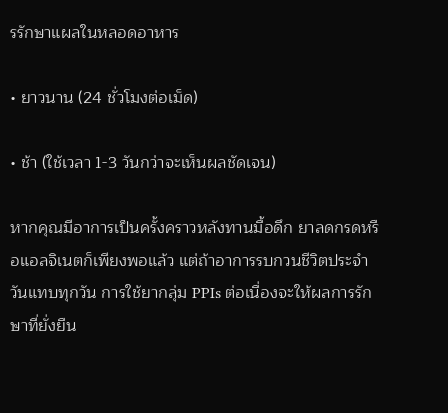รรักษาแผลในหลอดอาหาร

• ยาวนาน (24 ชั่วโมงต่อเม็ด)

• ช้า (ใช้เวลา 1-3 วันกว่าจะเห็นผลชัดเจน)

หากคุณมีอาการเป็นครั้งคราวหลังทานมื้อดึก ยาลดกรดหรือแอลจิเนตก็เพียงพอแล้ว แต่ถ้าอาการรบกวนชีวิตประจำวันแทบทุกวัน การใช้ยากลุ่ม PPIs ต่อเนื่องจะให้ผลการรักษาที่ยั่งยืน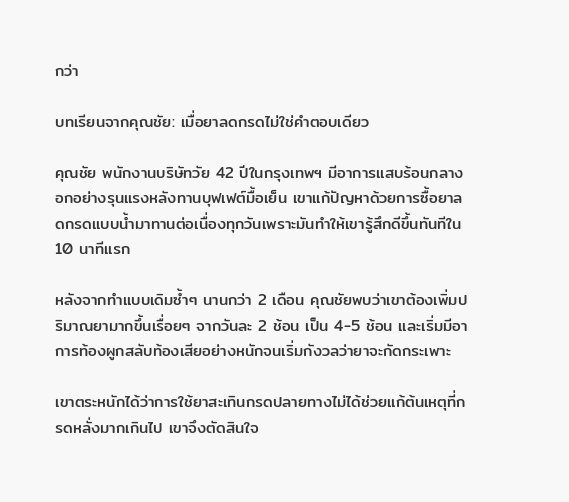กว่า

บทเรียนจากคุณชัย: เมื่อยาลดกรดไม่ใช่คำตอบเดียว

คุณชัย พนักงานบริษัทวัย 42 ปีในกรุงเทพฯ มีอาการแสบร้อนกลางอกอย่างรุนแรงหลังทานบุฟเฟต์มื้อเย็น เขาแก้ปัญหาด้วยการซื้อยาลดกรดแบบน้ำมาทานต่อเนื่องทุกวันเพราะมันทำให้เขารู้สึกดีขึ้นทันทีใน 10 นาทีแรก

หลังจากทำแบบเดิมซ้ำๆ นานกว่า 2 เดือน คุณชัยพบว่าเขาต้องเพิ่มปริมาณยามากขึ้นเรื่อยๆ จากวันละ 2 ช้อน เป็น 4-5 ช้อน และเริ่มมีอาการท้องผูกสลับท้องเสียอย่างหนักจนเริ่มกังวลว่ายาจะกัดกระเพาะ

เขาตระหนักได้ว่าการใช้ยาสะเทินกรดปลายทางไม่ได้ช่วยแก้ต้นเหตุที่กรดหลั่งมากเกินไป เขาจึงตัดสินใจ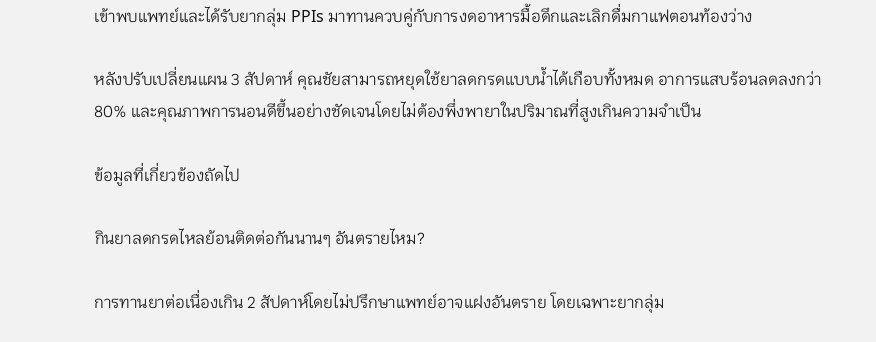เข้าพบแพทย์และได้รับยากลุ่ม PPIs มาทานควบคู่กับการงดอาหารมื้อดึกและเลิกดื่มกาแฟตอนท้องว่าง

หลังปรับเปลี่ยนแผน 3 สัปดาห์ คุณชัยสามารถหยุดใช้ยาลดกรดแบบน้ำได้เกือบทั้งหมด อาการแสบร้อนลดลงกว่า 80% และคุณภาพการนอนดีขึ้นอย่างชัดเจนโดยไม่ต้องพึ่งพายาในปริมาณที่สูงเกินความจำเป็น

ข้อมูลที่เกี่ยวข้องถัดไป

กินยาลดกรดไหลย้อนติดต่อกันนานๆ อันตรายไหม?

การทานยาต่อเนื่องเกิน 2 สัปดาห์โดยไม่ปรึกษาแพทย์อาจแฝงอันตราย โดยเฉพาะยากลุ่ม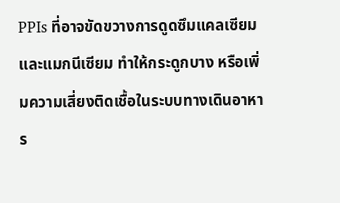PPIs ที่อาจขัดขวางการดูดซึมแคลเซียมและแมกนีเซียม ทำให้กระดูกบาง หรือเพิ่มความเสี่ยงติดเชื้อในระบบทางเดินอาหาร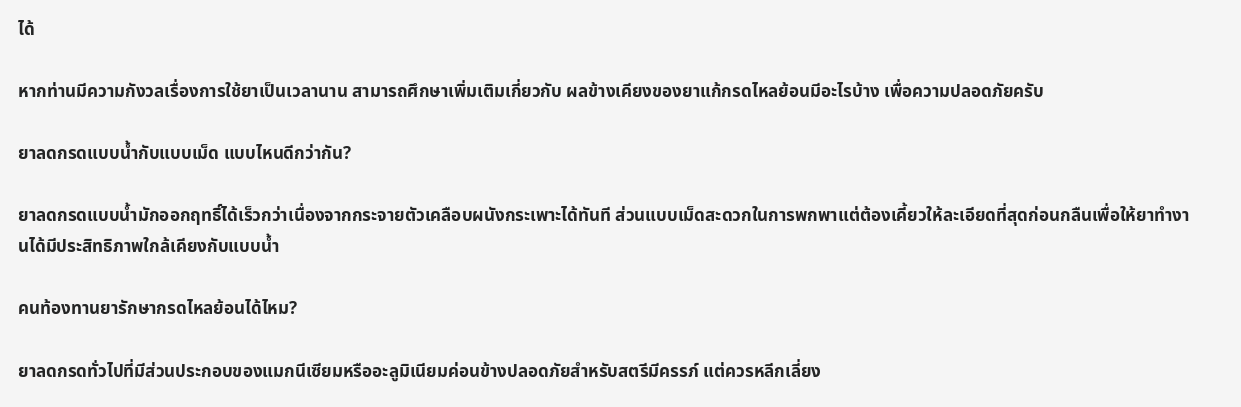ได้

หากท่านมีความกังวลเรื่องการใช้ยาเป็นเวลานาน สามารถศึกษาเพิ่มเติมเกี่ยวกับ ผลข้างเคียงของยาแก้กรดไหลย้อนมีอะไรบ้าง เพื่อความปลอดภัยครับ

ยาลดกรดแบบน้ำกับแบบเม็ด แบบไหนดีกว่ากัน?

ยาลดกรดแบบน้ำมักออกฤทธิ์ได้เร็วกว่าเนื่องจากกระจายตัวเคลือบผนังกระเพาะได้ทันที ส่วนแบบเม็ดสะดวกในการพกพาแต่ต้องเคี้ยวให้ละเอียดที่สุดก่อนกลืนเพื่อให้ยาทำงานได้มีประสิทธิภาพใกล้เคียงกับแบบน้ำ

คนท้องทานยารักษากรดไหลย้อนได้ไหม?

ยาลดกรดทั่วไปที่มีส่วนประกอบของแมกนีเซียมหรืออะลูมิเนียมค่อนข้างปลอดภัยสำหรับสตรีมีครรภ์ แต่ควรหลีกเลี่ยง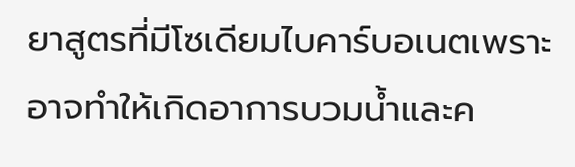ยาสูตรที่มีโซเดียมไบคาร์บอเนตเพราะอาจทำให้เกิดอาการบวมน้ำและค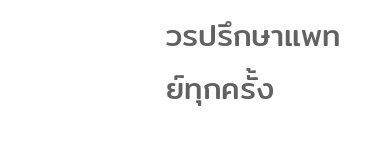วรปรึกษาแพทย์ทุกครั้ง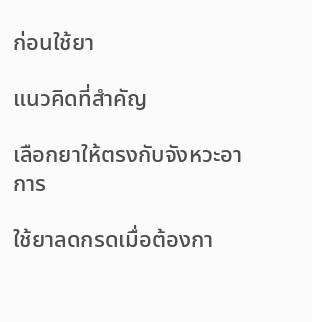ก่อนใช้ยา

แนวคิดที่สำคัญ

เลือกยาให้ตรงกับจังหวะอาการ

ใช้ยาลดกรดเมื่อต้องกา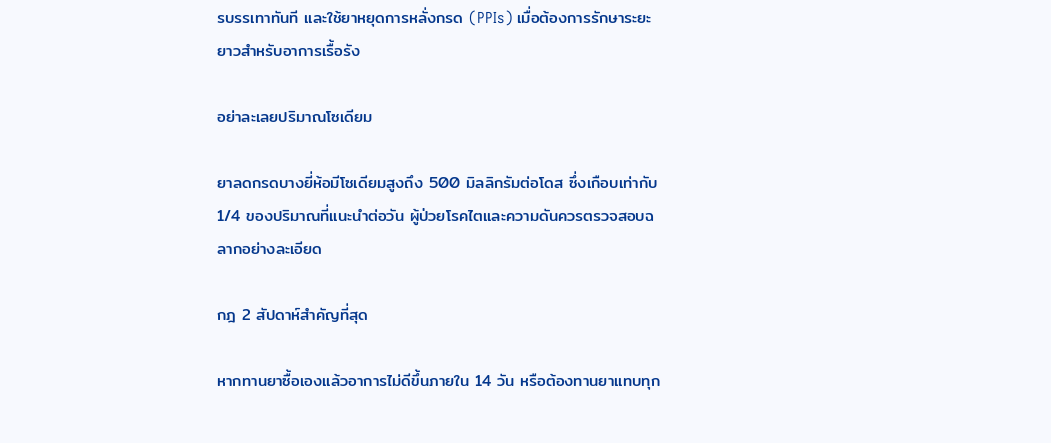รบรรเทาทันที และใช้ยาหยุดการหลั่งกรด (PPIs) เมื่อต้องการรักษาระยะยาวสำหรับอาการเรื้อรัง

อย่าละเลยปริมาณโซเดียม

ยาลดกรดบางยี่ห้อมีโซเดียมสูงถึง 500 มิลลิกรัมต่อโดส ซึ่งเกือบเท่ากับ 1/4 ของปริมาณที่แนะนำต่อวัน ผู้ป่วยโรคไตและความดันควรตรวจสอบฉลากอย่างละเอียด

กฎ 2 สัปดาห์สำคัญที่สุด

หากทานยาซื้อเองแล้วอาการไม่ดีขึ้นภายใน 14 วัน หรือต้องทานยาแทบทุก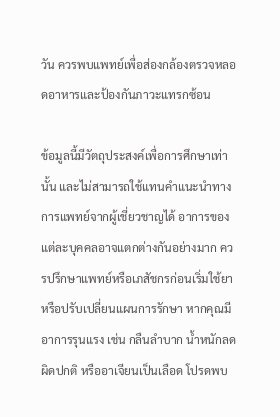วัน ควรพบแพทย์เพื่อส่องกล้องตรวจหลอดอาหารและป้องกันภาวะแทรกซ้อน

ข้อมูลนี้มีวัตถุประสงค์เพื่อการศึกษาเท่านั้น และไม่สามารถใช้แทนคำแนะนำทางการแพทย์จากผู้เชี่ยวชาญได้ อาการของแต่ละบุคคลอาจแตกต่างกันอย่างมาก ควรปรึกษาแพทย์หรือเภสัชกรก่อนเริ่มใช้ยาหรือปรับเปลี่ยนแผนการรักษา หากคุณมีอาการรุนแรง เช่น กลืนลำบาก น้ำหนักลดผิดปกติ หรืออาเจียนเป็นเลือด โปรดพบ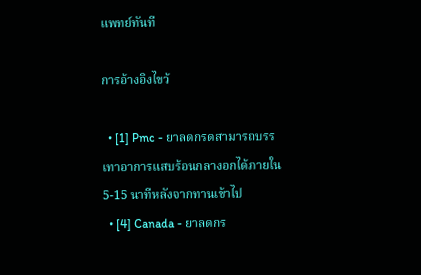แพทย์ทันที

การอ้างอิงไขว้

  • [1] Pmc - ยาลดกรดสามารถบรรเทาอาการแสบร้อนกลางอกได้ภายใน 5-15 นาทีหลังจากทานเข้าไป
  • [4] Canada - ยาลดกร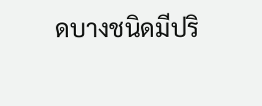ดบางชนิดมีปริ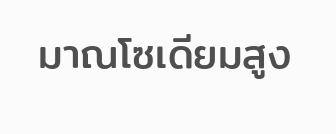มาณโซเดียมสูง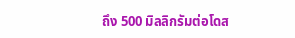ถึง 500 มิลลิกรัมต่อโดส